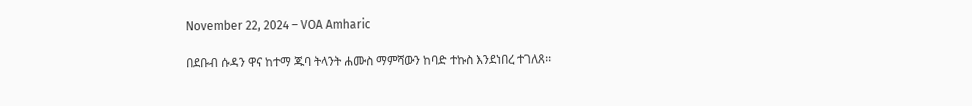November 22, 2024 – VOA Amharic

በደቡብ ሱዳን ዋና ከተማ ጁባ ትላንት ሐሙስ ማምሻውን ከባድ ተኩስ እንደነበረ ተገለጸ፡፡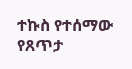ተኩስ የተሰማው የጸጥታ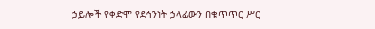ኃይሎች የቀድሞ የደኅንነት ኃላፊውን በቁጥጥር ሥር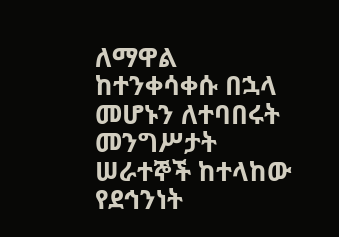ለማዋል ከተንቀሳቀሱ በኋላ መሆኑን ለተባበሩት መንግሥታት ሠራተኞች ከተላከው የደኅንነት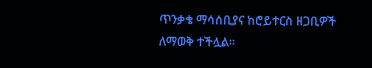ጥንቃቄ ማሳሰቢያና ከሮይተርስ ዘጋቢዎች ለማወቅ ተችሏል፡፡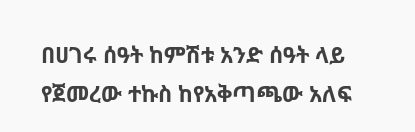በሀገሩ ሰዓት ከምሽቱ አንድ ሰዓት ላይ የጀመረው ተኩስ ከየአቅጣጫው አለፍ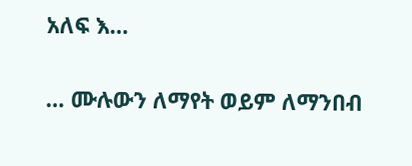አለፍ እ…

… ሙሉውን ለማየት ወይም ለማንበብ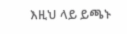እዚህ ላይ ይጫኑ